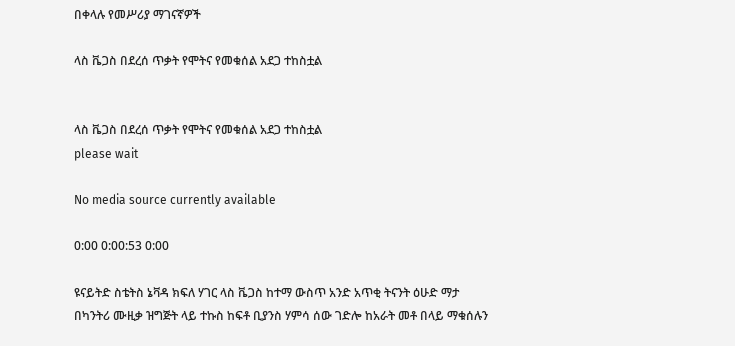በቀላሉ የመሥሪያ ማገናኛዎች

ላስ ቬጋስ በደረሰ ጥቃት የሞትና የመቁሰል አደጋ ተከስቷል


ላስ ቬጋስ በደረሰ ጥቃት የሞትና የመቁሰል አደጋ ተከስቷል
please wait

No media source currently available

0:00 0:00:53 0:00

ዩናይትድ ስቴትስ ኔቫዳ ክፍለ ሃገር ላስ ቬጋስ ከተማ ውስጥ አንድ አጥቂ ትናንት ዕሁድ ማታ በካንትሪ ሙዚቃ ዝግጅት ላይ ተኩስ ከፍቶ ቢያንስ ሃምሳ ሰው ገድሎ ከአራት መቶ በላይ ማቁሰሉን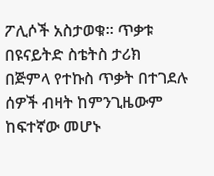ፖሊሶች አስታወቁ። ጥቃቱ በዩናይትድ ስቴትስ ታሪክ በጅምላ የተኩስ ጥቃት በተገደሉ ሰዎች ብዛት ከምንጊዜውም ከፍተኛው መሆኑ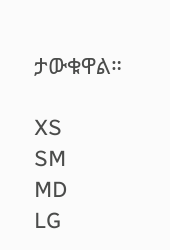ታውቁዋል።

XS
SM
MD
LG